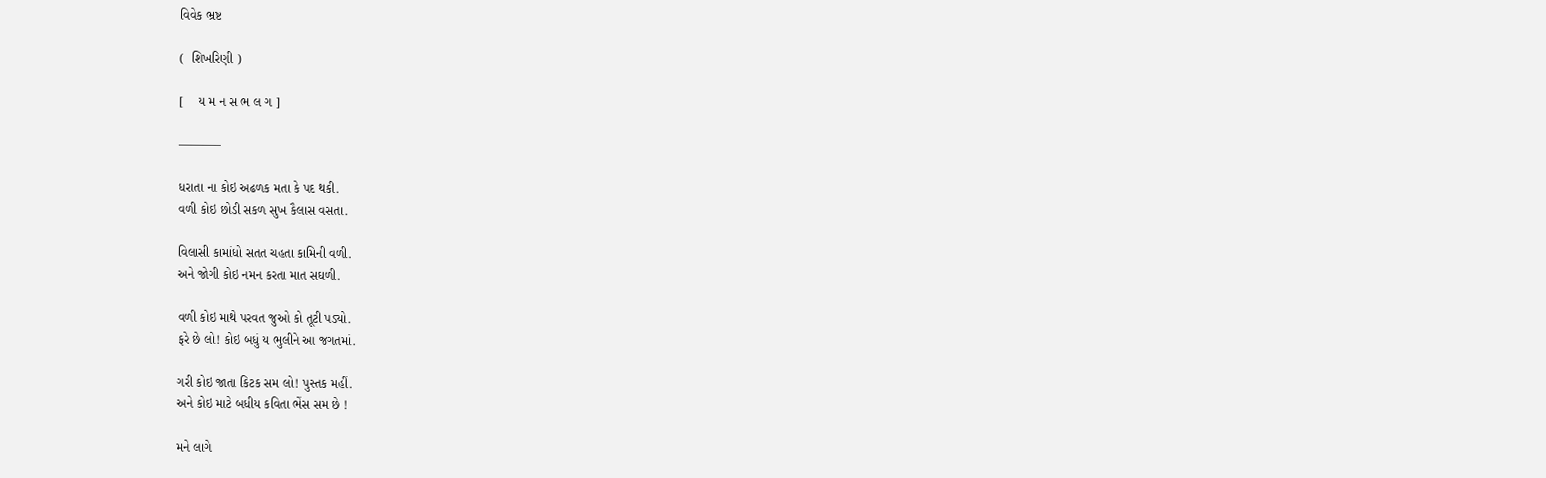વિવેક ભ્રષ્ટ

(  શિખરિણી )

[    ય મ ન સ ભ લ ગ ]

———–

ધરાતા ના કોઇ અઢળક મતા કે પદ થકી.
વળી કોઇ છોડી સકળ સુખ કૈલાસ વસતા.

વિલાસી કામાંધો સતત ચહતા કામિની વળી.
અને જોગી કોઇ નમન કરતા માત સઘળી.

વળી કોઇ માથે પરવત જુઓ કો તૂટી પડ્યો.
ફરે છે લો! કોઇ બધું ય ભુલીને આ જગતમાં.

ગરી કોઇ જાતા કિટક સમ લો! પુસ્તક મહીં.
અને કોઇ માટે બધીય કવિતા ભેંસ સમ છે !

મને લાગે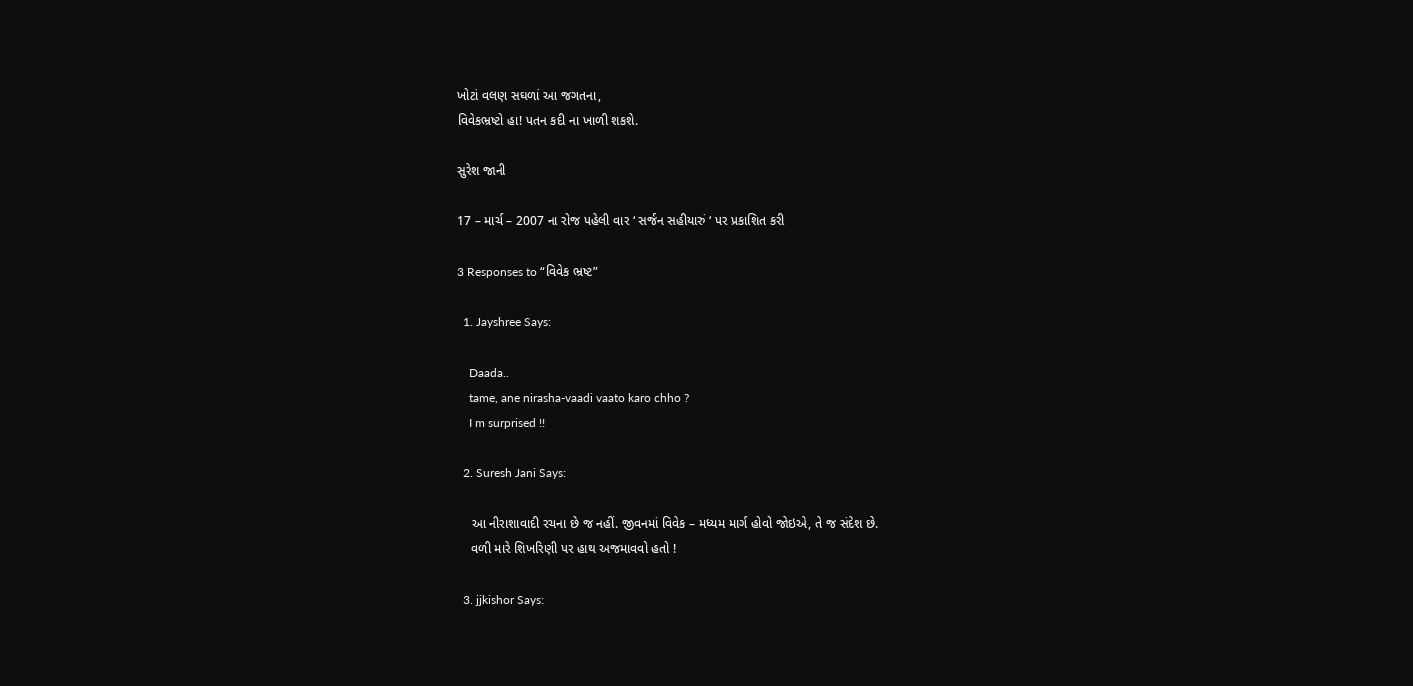ખોટાં વલણ સઘળાં આ જગતના,
વિવેકભ્રષ્ટો હા! પતન કદી ના ખાળી શકશે.

સુરેશ જાની

17 – માર્ચ – 2007 ના રોજ પહેલી વાર ‘ સર્જન સહીયારું ‘ પર પ્રકાશિત કરી

3 Responses to “વિવેક ભ્રષ્ટ”

  1. Jayshree Says:

    Daada..
    tame, ane nirasha-vaadi vaato karo chho ?
    I m surprised !!

  2. Suresh Jani Says:

    આ નીરાશાવાદી રચના છે જ નહીં. જીવનમાં વિવેક – મધ્યમ માર્ગ હોવો જોઇએ, તે જ સંદેશ છે.
    વળી મારે શિખરિણી પર હાથ અજમાવવો હતો !

  3. jjkishor Says: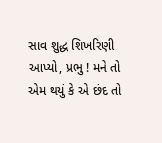સાવ શુદ્ધ શિખરિણી આપ્યો, પ્રભુ ! મને તો એમ થયું કે એ છંદ તો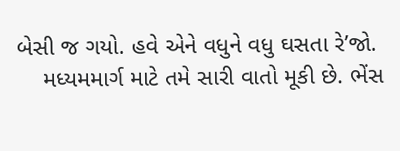બેસી જ ગયો. હવે એને વધુને વધુ ઘસતા રે’જો.
    મધ્યમમાર્ગ માટે તમે સારી વાતો મૂકી છે. ભેંસ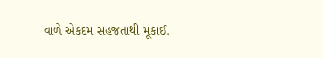વાળે એકદમ સહજતાથી મૂકાઈ.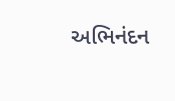અભિનંદન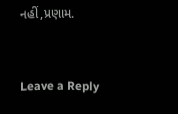નહીં,પ્રણામ.


Leave a Reply